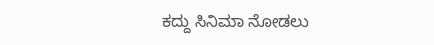ಕದ್ದು ಸಿನಿಮಾ ನೋಡಲು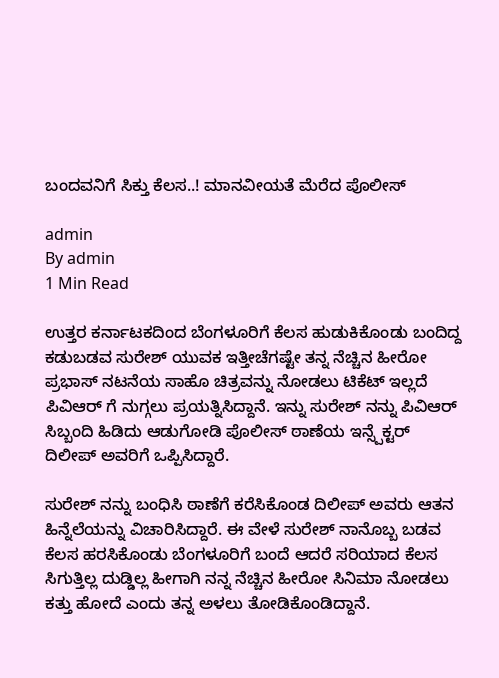ಬಂದವನಿಗೆ ಸಿಕ್ತು ಕೆಲಸ..! ಮಾನವೀಯತೆ ಮೆರೆದ ಪೊಲೀಸ್

admin
By admin
1 Min Read

ಉತ್ತರ ಕರ್ನಾಟಕದಿಂದ ಬೆಂಗಳೂರಿಗೆ ಕೆಲಸ ಹುಡುಕಿಕೊಂಡು ಬಂದಿದ್ದ ಕಡುಬಡವ ಸುರೇಶ್ ಯುವಕ ಇತ್ತೀಚೆಗಷ್ಟೇ ತನ್ನ ನೆಚ್ಚಿನ ಹೀರೋ ಪ್ರಭಾಸ್ ನಟನೆಯ ಸಾಹೊ ಚಿತ್ರವನ್ನು ನೋಡಲು ಟಿಕೆಟ್ ಇಲ್ಲದೆ ಪಿವಿಆರ್ ಗೆ ನುಗ್ಗಲು ಪ್ರಯತ್ನಿಸಿದ್ದಾನೆ. ಇನ್ನು ಸುರೇಶ್ ನನ್ನು ಪಿವಿಆರ್ ಸಿಬ್ಬಂದಿ ಹಿಡಿದು ಆಡುಗೋಡಿ ಪೊಲೀಸ್ ಠಾಣೆಯ ಇನ್ಸ್ಪೆಕ್ಟರ್ ದಿಲೀಪ್ ಅವರಿಗೆ ಒಪ್ಪಿಸಿದ್ದಾರೆ.

ಸುರೇಶ್ ನನ್ನು ಬಂಧಿಸಿ ಠಾಣೆಗೆ ಕರೆಸಿಕೊಂಡ ದಿಲೀಪ್ ಅವರು ಆತನ ಹಿನ್ನೆಲೆಯನ್ನು ವಿಚಾರಿಸಿದ್ದಾರೆ. ಈ ವೇಳೆ ಸುರೇಶ್ ನಾನೊಬ್ಬ ಬಡವ ಕೆಲಸ ಹರಸಿಕೊಂಡು ಬೆಂಗಳೂರಿಗೆ ಬಂದೆ ಆದರೆ ಸರಿಯಾದ ಕೆಲಸ ಸಿಗುತ್ತಿಲ್ಲ ದುಡ್ಡಿಲ್ಲ ಹೀಗಾಗಿ ನನ್ನ ನೆಚ್ಚಿನ ಹೀರೋ ಸಿನಿಮಾ ನೋಡಲು ಕತ್ತು ಹೋದೆ ಎಂದು ತನ್ನ ಅಳಲು ತೋಡಿಕೊಂಡಿದ್ದಾನೆ.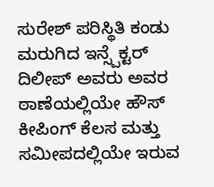ಸುರೇಶ್ ಪರಿಸ್ಥಿತಿ ಕಂಡು ಮರುಗಿದ ಇನ್ಸ್ಪೆಕ್ಟರ್ ದಿಲೀಪ್ ಅವರು ಅವರ ಠಾಣೆಯಲ್ಲಿಯೇ ಹೌಸ್ ಕೀಪಿಂಗ್ ಕೆಲಸ ಮತ್ತು ಸಮೀಪದಲ್ಲಿಯೇ ಇರುವ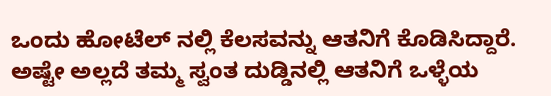ಒಂದು ಹೋಟೆಲ್ ನಲ್ಲಿ ಕೆಲಸವನ್ನು ಆತನಿಗೆ ಕೊಡಿಸಿದ್ದಾರೆ. ಅಷ್ಟೇ ಅಲ್ಲದೆ ತಮ್ಮ ಸ್ವಂತ ದುಡ್ಡಿನಲ್ಲಿ ಆತನಿಗೆ ಒಳ್ಳೆಯ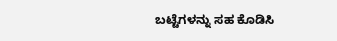ಬಟ್ಟೆಗಳನ್ನು ಸಹ ಕೊಡಿಸಿ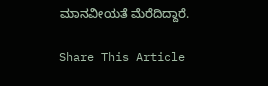ಮಾನವೀಯತೆ ಮೆರೆದಿದ್ದಾರೆ.

Share This Article